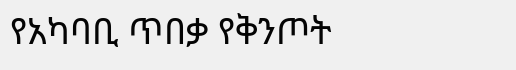የአካባቢ ጥበቃ የቅንጦት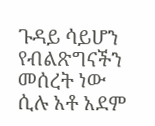ጉዳይ ሳይሆን የብልጽግናችን መሰረት ነው ሲሉ አቶ አደም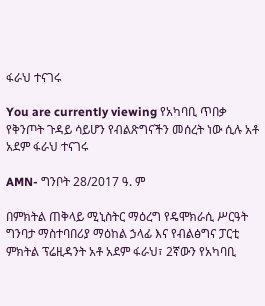ፋራህ ተናገሩ

You are currently viewing የአካባቢ ጥበቃ የቅንጦት ጉዳይ ሳይሆን የብልጽግናችን መሰረት ነው ሲሉ አቶ አደም ፋራህ ተናገሩ

AMN- ግንቦት 28/2017 ዓ. ም

በምክትል ጠቅላይ ሚኒስትር ማዕረግ የዴሞክራሲ ሥርዓት ግንባታ ማስተባበሪያ ማዕከል ኃላፊ እና የብልፅግና ፓርቲ ምክትል ፕሬዚዳንት አቶ አደም ፋራህ፣ 2ኛውን የአካባቢ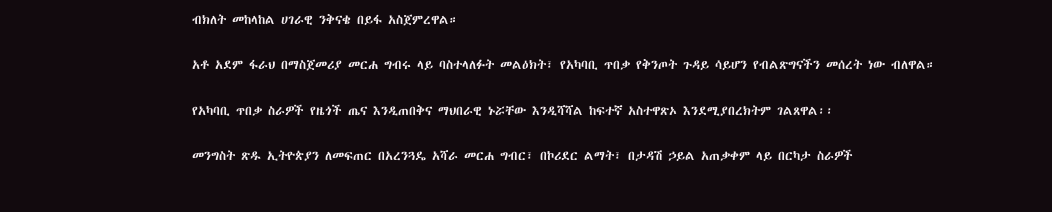ብክለት መከላከል ሀገራዊ ንቅናቄ በይፋ አስጀምረዋል።

አቶ አደም ፋራህ በማስጀመሪያ መርሐ ግብሩ ላይ ባስተላለፉት መልዕክት፣ የአካባቢ ጥበቃ የቅንጦት ጉዳይ ሳይሆን የብልጽግናችን መሰረት ነው ብለዋል።

የአካባቢ ጥበቃ ስራዎች የዜጎች ጤና እንዲጠበቅና ማህበራዊ ኑሯቸው እንዲሻሻል ከፍተኛ አስተዋጽኦ እንደሚያበረክትም ገልጸዋል፡፡

መንግስት ጽዱ ኢትዮጵያን ለመፍጠር በአረንጓዴ አሻራ መርሐ ግብር፣ በኮሪደር ልማት፣ በታዳሽ ኃይል አጠቃቀም ላይ በርካታ ስራዎች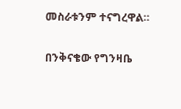መስራቱንም ተናግረዋል።

በንቅናቄው የግንዛቤ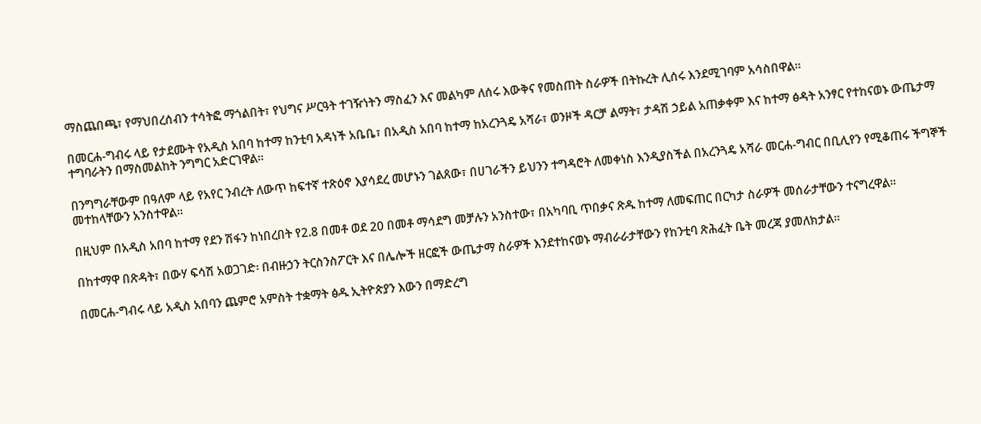ማስጨበጫ፣ የማህበረሰብን ተሳትፎ ማጎልበት፣ የህግና ሥርዓት ተገዥነትን ማስፈን እና መልካም ለሰሩ እውቅና የመስጠት ስራዎች በትኩረት ሊሰሩ እንደሚገባም አሳስበዋል።

በመርሐ-ግብሩ ላይ የታደሙት የአዲስ አበባ ከተማ ከንቲባ አዳነች አቤቤ፣ በአዲስ አበባ ከተማ ከአረንጓዴ አሻራ፣ ወንዞች ዳርቻ ልማት፣ ታዳሽ ኃይል አጠቃቀም እና ከተማ ፅዳት አንፃር የተከናወኑ ውጤታማ ተግባራትን በማስመልከት ንግግር አድርገዋል።

በንግግራቸውም በዓለም ላይ የአየር ንብረት ለውጥ ከፍተኛ ተጽዕኖ እያሳደረ መሆኑን ገልጸው፣ በሀገራችን ይህንን ተግዳሮት ለመቀነስ እንዲያስችል በአረንጓዴ አሻራ መርሐ-ግብር በቢሊየን የሚቆጠሩ ችግኞች መተከላቸውን አንስተዋል።

በዚህም በአዲስ አበባ ከተማ የደን ሽፋን ከነበረበት የ2.8 በመቶ ወደ 20 በመቶ ማሳደግ መቻሉን አንስተው፣ በአካባቢ ጥበቃና ጽዱ ከተማ ለመፍጠር በርካታ ስራዎች መሰራታቸውን ተናግረዋል።

በከተማዋ በጽዳት፣ በውሃ ፍሳሽ አወጋገድ፡ በብዙኃን ትርስንስፖርት እና በሌሎች ዘርፎች ውጤታማ ስራዎች እንደተከናወኑ ማብራራታቸውን የከንቲባ ጽሕፈት ቤት መረጃ ያመለክታል።

በመርሐ-ግብሩ ላይ አዲስ አበባን ጨምሮ አምስት ተቋማት ፅዱ ኢትዮጵያን እውን በማድረግ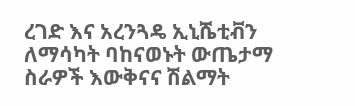ረገድ እና አረንጓዴ ኢኒሼቲቭን ለማሳካት ባከናወኑት ውጤታማ ስራዎች እውቅናና ሽልማት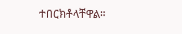ተበርክቶላቸዋል።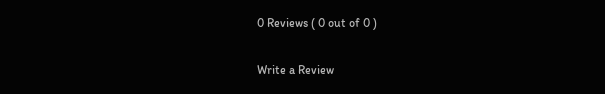0 Reviews ( 0 out of 0 )

Write a Review